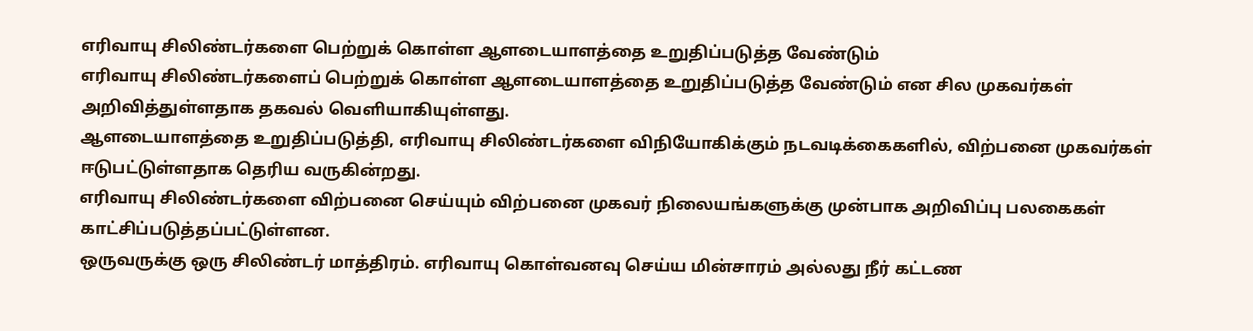எரிவாயு சிலிண்டர்களை பெற்றுக் கொள்ள ஆளடையாளத்தை உறுதிப்படுத்த வேண்டும்
எரிவாயு சிலிண்டர்களைப் பெற்றுக் கொள்ள ஆளடையாளத்தை உறுதிப்படுத்த வேண்டும் என சில முகவர்கள் அறிவித்துள்ளதாக தகவல் வெளியாகியுள்ளது.
ஆளடையாளத்தை உறுதிப்படுத்தி, எரிவாயு சிலிண்டர்களை விநியோகிக்கும் நடவடிக்கைகளில், விற்பனை முகவர்கள் ஈடுபட்டுள்ளதாக தெரிய வருகின்றது.
எரிவாயு சிலிண்டர்களை விற்பனை செய்யும் விற்பனை முகவர் நிலையங்களுக்கு முன்பாக அறிவிப்பு பலகைகள் காட்சிப்படுத்தப்பட்டுள்ளன.
ஒருவருக்கு ஒரு சிலிண்டர் மாத்திரம். எரிவாயு கொள்வனவு செய்ய மின்சாரம் அல்லது நீர் கட்டண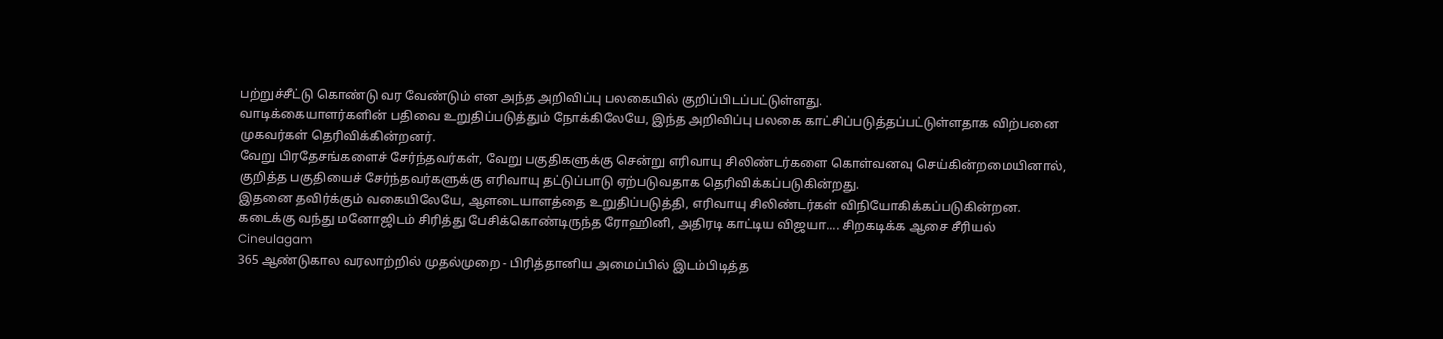பற்றுச்சீட்டு கொண்டு வர வேண்டும் என அந்த அறிவிப்பு பலகையில் குறிப்பிடப்பட்டுள்ளது.
வாடிக்கையாளர்களின் பதிவை உறுதிப்படுத்தும் நோக்கிலேயே, இந்த அறிவிப்பு பலகை காட்சிப்படுத்தப்பட்டுள்ளதாக விற்பனை முகவர்கள் தெரிவிக்கின்றனர்.
வேறு பிரதேசங்களைச் சேர்ந்தவர்கள், வேறு பகுதிகளுக்கு சென்று எரிவாயு சிலிண்டர்களை கொள்வனவு செய்கின்றமையினால், குறித்த பகுதியைச் சேர்ந்தவர்களுக்கு எரிவாயு தட்டுப்பாடு ஏற்படுவதாக தெரிவிக்கப்படுகின்றது.
இதனை தவிர்க்கும் வகையிலேயே, ஆளடையாளத்தை உறுதிப்படுத்தி, எரிவாயு சிலிண்டர்கள் விநியோகிக்கப்படுகின்றன.
கடைக்கு வந்து மனோஜிடம் சிரித்து பேசிக்கொண்டிருந்த ரோஹினி, அதிரடி காட்டிய விஜயா.... சிறகடிக்க ஆசை சீரியல் Cineulagam
365 ஆண்டுகால வரலாற்றில் முதல்முறை - பிரித்தானிய அமைப்பில் இடம்பிடித்த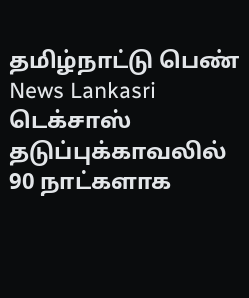தமிழ்நாட்டு பெண் News Lankasri
டெக்சாஸ் தடுப்புக்காவலில் 90 நாட்களாக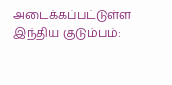அடைக்கப்பட்டுள்ள இந்திய குடும்பம்: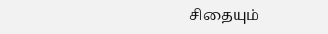சிதையும்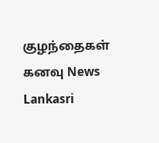குழந்தைகள் கனவு News Lankasri